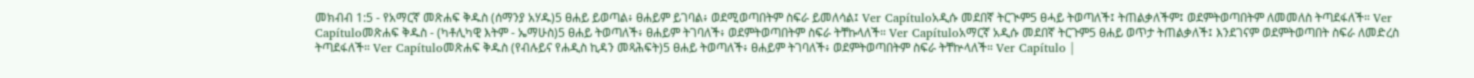መክብብ 1:5 - የአማርኛ መጽሐፍ ቅዱስ (ሰማንያ አሃዱ)5 ፀሐይ ይወጣል፥ ፀሐይም ይገባል፥ ወደሚወጣበትም ስፍራ ይመለሳል፤ Ver Capítuloአዲሱ መደበኛ ትርጒም5 ፀሓይ ትወጣለች፤ ትጠልቃለችም፤ ወደምትወጣበትም ለመመለስ ትጣደፋለች። Ver Capítuloመጽሐፍ ቅዱስ - (ካቶሊካዊ እትም - ኤማሁስ)5 ፀሐይ ትወጣለች፥ ፀሐይም ትገባለች፥ ወደምትወጣበትም ስፍራ ትቸኩላለች። Ver Capítuloአማርኛ አዲሱ መደበኛ ትርጉም5 ፀሐይ ወጥታ ትጠልቃለች፤ እንደገናም ወደምትወጣበት ስፍራ ለመድረስ ትጣደፋለች። Ver Capítuloመጽሐፍ ቅዱስ (የብሉይና የሐዲስ ኪዳን መጻሕፍት)5 ፀሐይ ትወጣለች፥ ፀሐይም ትገባለች፥ ወደምትወጣበትም ስፍራ ትቸኵላለች። Ver Capítulo |